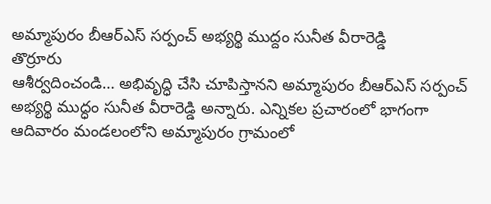అమ్మాపురం బీఆర్ఎస్ సర్పంచ్ అభ్యర్థి ముద్దం సునీత వీరారెడ్డి
తొర్రూరు
ఆశీర్వదించండి… అభివృద్ధి చేసి చూపిస్తానని అమ్మాపురం బీఆర్ఎస్ సర్పంచ్ అభ్యర్థి ముద్ధం సునీత వీరారెడ్డి అన్నారు. ఎన్నికల ప్రచారంలో భాగంగా ఆదివారం మండలంలోని అమ్మాపురం గ్రామంలో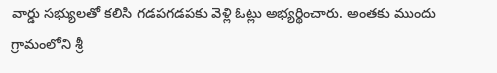వార్డు సభ్యులతో కలిసి గడపగడపకు వెళ్లి ఓట్లు అభ్యర్థించారు. అంతకు ముందు గ్రామంలోని శ్రీ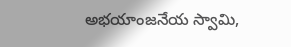అభయాంజనేయ స్వామి,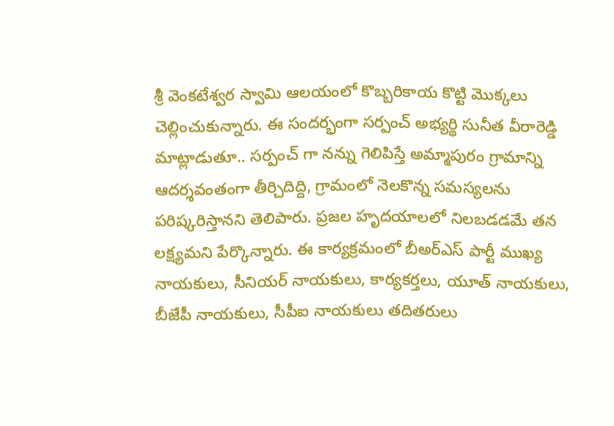శ్రీ వెంకటేశ్వర స్వామి ఆలయంలో కొబ్బరికాయ కొట్టి మొక్కలు చెల్లించుకున్నారు. ఈ సందర్భంగా సర్పంచ్ అభ్యర్థి సునీత వీరారెడ్డి మాట్లాడుతూ.. సర్పంచ్ గా నన్ను గెలిపిస్తే అమ్మాపురం గ్రామాన్ని ఆదర్శవంతంగా తీర్చిదిద్ది, గ్రామంలో నెలకొన్న సమస్యలను పరిష్కరిస్తానని తెలిపారు. ప్రజల హృదయాలలో నిలబడడమే తన లక్ష్యమని పేర్కొన్నారు. ఈ కార్యక్రమంలో బీఅర్ఎస్ పార్టీ ముఖ్య నాయకులు, సీనియర్ నాయకులు, కార్యకర్తలు, యూత్ నాయకులు, బీజేపీ నాయకులు, సీపీఐ నాయకులు తదితరులు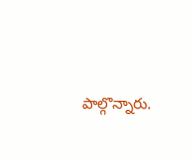పాల్గొన్నారు.